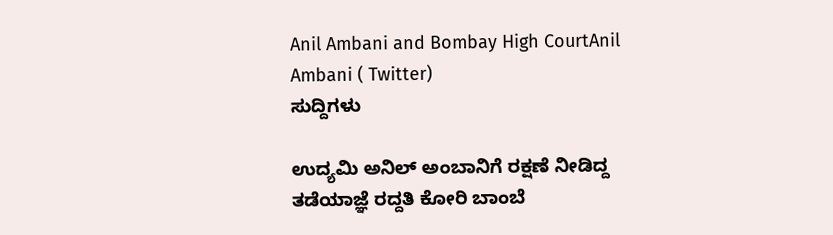Anil Ambani and Bombay High CourtAnil Ambani ( Twitter)
ಸುದ್ದಿಗಳು

ಉದ್ಯಮಿ ಅನಿಲ್ ಅಂಬಾನಿಗೆ ರಕ್ಷಣೆ ನೀಡಿದ್ದ ತಡೆಯಾಜ್ಞೆ ರದ್ದತಿ ಕೋರಿ ಬಾಂಬೆ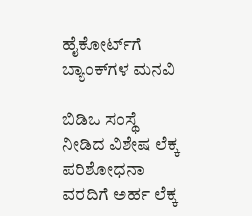ಹೈಕೋರ್ಟ್‌ಗೆ ಬ್ಯಾಂಕ್‌ಗಳ ಮನವಿ

ಬಿಡಿಒ ಸಂಸ್ಥೆ ನೀಡಿದ ವಿಶೇಷ ಲೆಕ್ಕ ಪರಿಶೋಧನಾ ವರದಿಗೆ ಅರ್ಹ ಲೆಕ್ಕ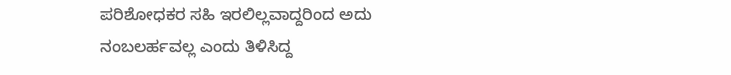ಪರಿಶೋಧಕರ ಸಹಿ ಇರಲಿಲ್ಲವಾದ್ದರಿಂದ ಅದು ನಂಬಲರ್ಹವಲ್ಲ ಎಂದು ತಿಳಿಸಿದ್ದ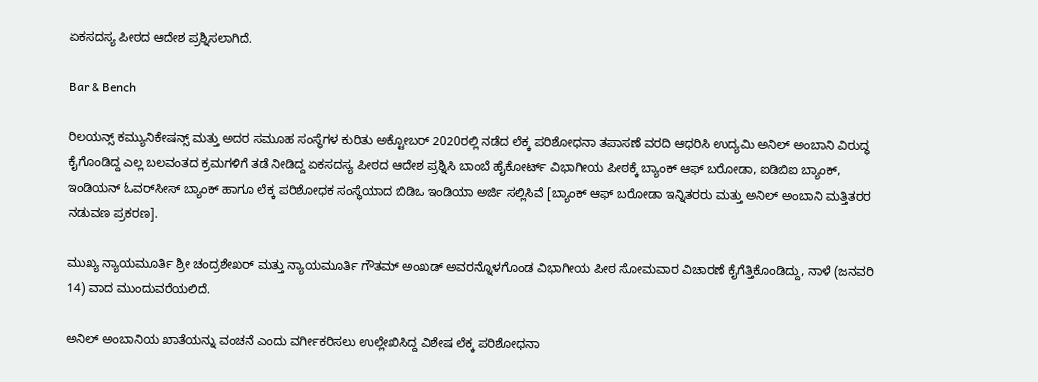ಏಕಸದಸ್ಯ ಪೀಠದ ಆದೇಶ ಪ್ರಶ್ನಿಸಲಾಗಿದೆ.

Bar & Bench

ರಿಲಯನ್ಸ್ ಕಮ್ಯುನಿಕೇಷನ್ಸ್ ಮತ್ತು ಅದರ ಸಮೂಹ ಸಂಸ್ಥೆಗಳ ಕುರಿತು ಅಕ್ಟೋಬರ್ 2020ರಲ್ಲಿ ನಡೆದ ಲೆಕ್ಕ ಪರಿಶೋಧನಾ ತಪಾಸಣೆ ವರದಿ ಆಧರಿಸಿ ಉದ್ಯಮಿ ಅನಿಲ್ ಅಂಬಾನಿ ವಿರುದ್ಧ ಕೈಗೊಂಡಿದ್ದ ಎಲ್ಲ ಬಲವಂತದ ಕ್ರಮಗಳಿಗೆ ತಡೆ ನೀಡಿದ್ದ ಏಕಸದಸ್ಯ ಪೀಠದ ಆದೇಶ ಪ್ರಶ್ನಿಸಿ ಬಾಂಬೆ ಹೈಕೋರ್ಟ್‌ ವಿಭಾಗೀಯ ಪೀಠಕ್ಕೆ ಬ್ಯಾಂಕ್ ಆಫ್ ಬರೋಡಾ, ಐಡಿಬಿಐ ಬ್ಯಾಂಕ್, ಇಂಡಿಯನ್ ಓವರ್‌ಸೀಸ್‌ ಬ್ಯಾಂಕ್ ಹಾಗೂ ಲೆಕ್ಕ ಪರಿಶೋಧಕ ಸಂಸ್ಥೆಯಾದ ಬಿಡಿಒ ಇಂಡಿಯಾ ಅರ್ಜಿ ಸಲ್ಲಿಸಿವೆ [ಬ್ಯಾಂಕ್‌ ಆಫ್‌ ಬರೋಡಾ ಇನ್ನಿತರರು ಮತ್ತು ಅನಿಲ್‌ ಅಂಬಾನಿ ಮತ್ತಿತರರ ನಡುವಣ ಪ್ರಕರಣ].

ಮುಖ್ಯ ನ್ಯಾಯಮೂರ್ತಿ ಶ್ರೀ ಚಂದ್ರಶೇಖರ್ ಮತ್ತು ನ್ಯಾಯಮೂರ್ತಿ ಗೌತಮ್ ಅಂಖಡ್ ಅವರನ್ನೊಳಗೊಂಡ ವಿಭಾಗೀಯ ಪೀಠ ಸೋಮವಾರ ವಿಚಾರಣೆ ಕೈಗೆತ್ತಿಕೊಂಡಿದ್ದು, ನಾಳೆ (ಜನವರಿ 14) ವಾದ ಮುಂದುವರೆಯಲಿದೆ.

ಅನಿಲ್ ಅಂಬಾನಿಯ ಖಾತೆಯನ್ನು ವಂಚನೆ ಎಂದು ವರ್ಗೀಕರಿಸಲು ಉಲ್ಲೇಖಿಸಿದ್ದ ವಿಶೇಷ ಲೆಕ್ಕ ಪರಿಶೋಧನಾ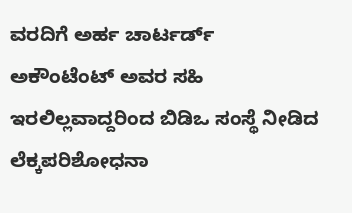ವರದಿಗೆ ಅರ್ಹ ಚಾರ್ಟರ್ಡ್ ಅಕೌಂಟೆಂಟ್ ಅವರ ಸಹಿ ಇರಲಿಲ್ಲವಾದ್ದರಿಂದ ಬಿಡಿಒ ಸಂಸ್ಥೆ ನೀಡಿದ ಲೆಕ್ಕಪರಿಶೋಧನಾ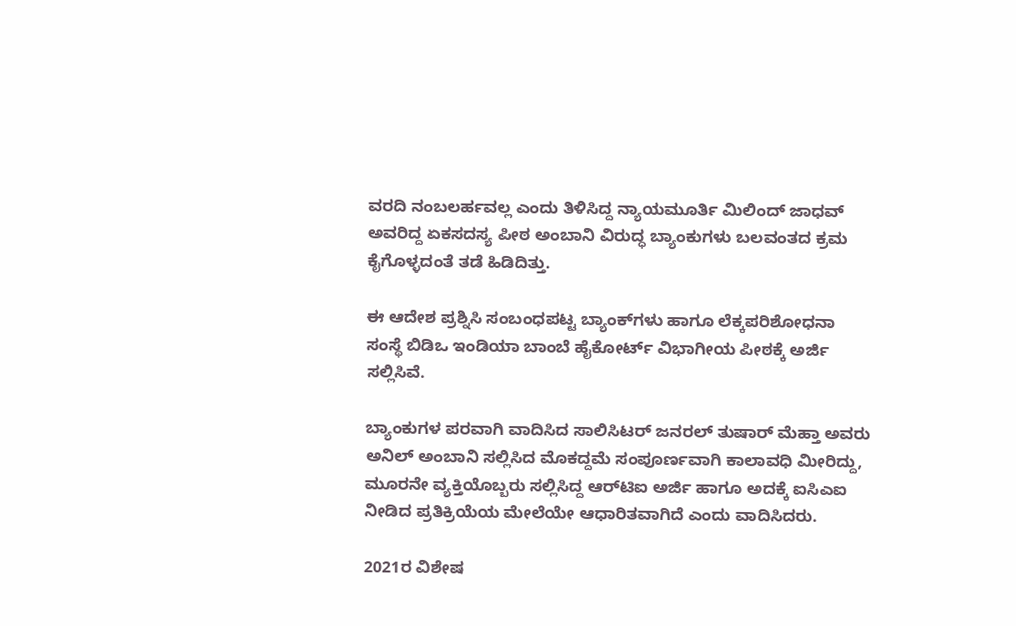ವರದಿ ನಂಬಲರ್ಹವಲ್ಲ ಎಂದು ತಿಳಿಸಿದ್ದ ನ್ಯಾಯಮೂರ್ತಿ ಮಿಲಿಂದ್ ಜಾಧವ್ ಅವರಿದ್ದ ಏಕಸದಸ್ಯ ಪೀಠ ಅಂಬಾನಿ ವಿರುದ್ಧ ಬ್ಯಾಂಕುಗಳು ಬಲವಂತದ ಕ್ರಮ ಕೈಗೊಳ್ಳದಂತೆ ತಡೆ ಹಿಡಿದಿತ್ತು.

ಈ ಆದೇಶ ಪ್ರಶ್ನಿಸಿ ಸಂಬಂಧಪಟ್ಟ ಬ್ಯಾಂಕ್‌ಗಳು ಹಾಗೂ ಲೆಕ್ಕಪರಿಶೋಧನಾ ಸಂಸ್ಥೆ ಬಿಡಿಒ ಇಂಡಿಯಾ ಬಾಂಬೆ ಹೈಕೋರ್ಟ್‌ ವಿಭಾಗೀಯ ಪೀಠಕ್ಕೆ ಅರ್ಜಿ ಸಲ್ಲಿಸಿವೆ.

ಬ್ಯಾಂಕುಗಳ ಪರವಾಗಿ ವಾದಿಸಿದ ಸಾಲಿಸಿಟರ್ ಜನರಲ್ ತುಷಾರ್ ಮೆಹ್ತಾ ಅವರು ಅನಿಲ್ ಅಂಬಾನಿ ಸಲ್ಲಿಸಿದ ಮೊಕದ್ದಮೆ ಸಂಪೂರ್ಣವಾಗಿ ಕಾಲಾವಧಿ ಮೀರಿದ್ದು, ಮೂರನೇ ವ್ಯಕ್ತಿಯೊಬ್ಬರು ಸಲ್ಲಿಸಿದ್ದ ಆರ್‌ಟಿಐ ಅರ್ಜಿ ಹಾಗೂ ಅದಕ್ಕೆ ಐಸಿಎಐ ನೀಡಿದ ಪ್ರತಿಕ್ರಿಯೆಯ ಮೇಲೆಯೇ ಆಧಾರಿತವಾಗಿದೆ ಎಂದು ವಾದಿಸಿದರು.

2021ರ ವಿಶೇಷ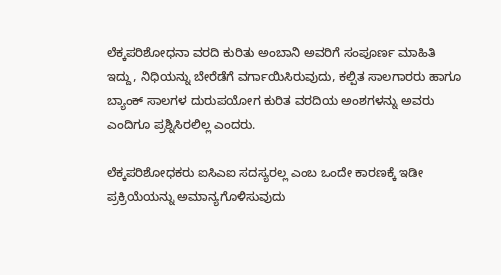ಲೆಕ್ಕಪರಿಶೋಧನಾ ವರದಿ ಕುರಿತು ಅಂಬಾನಿ ಅವರಿಗೆ ಸಂಪೂರ್ಣ ಮಾಹಿತಿ ಇದ್ದು, ನಿಧಿಯನ್ನು ಬೇರೆಡೆಗೆ ವರ್ಗಾಯಿಸಿರುವುದು, ಕಲ್ಪಿತ ಸಾಲಗಾರರು ಹಾಗೂ ಬ್ಯಾಂಕ್ ಸಾಲಗಳ ದುರುಪಯೋಗ ಕುರಿತ ವರದಿಯ ಅಂಶಗಳನ್ನು ಅವರು ಎಂದಿಗೂ ಪ್ರಶ್ನಿಸಿರಲಿಲ್ಲ ಎಂದರು.

ಲೆಕ್ಕಪರಿಶೋಧಕರು ಐಸಿಎಐ ಸದಸ್ಯರಲ್ಲ ಎಂಬ ಒಂದೇ ಕಾರಣಕ್ಕೆ ಇಡೀ ಪ್ರಕ್ರಿಯೆಯನ್ನು ಅಮಾನ್ಯಗೊಳಿಸುವುದು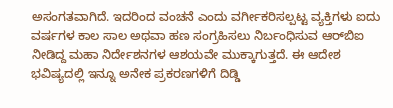ಅಸಂಗತವಾಗಿದೆ. ಇದರಿಂದ ವಂಚನೆ ಎಂದು ವರ್ಗೀಕರಿಸಲ್ಪಟ್ಟ ವ್ಯಕ್ತಿಗಳು ಐದು ವರ್ಷಗಳ ಕಾಲ ಸಾಲ ಅಥವಾ ಹಣ ಸಂಗ್ರಹಿಸಲು ನಿರ್ಬಂಧಿಸುವ ಆರ್‌ಬಿಐ ನೀಡಿದ್ದ ಮಹಾ ನಿರ್ದೇಶನಗಳ ಆಶಯವೇ ಮುಕ್ಕಾಗುತ್ತದೆ. ಈ ಆದೇಶ ಭವಿಷ್ಯದಲ್ಲಿ ಇನ್ನೂ ಅನೇಕ ಪ್ರಕರಣಗಳಿಗೆ ದಿಡ್ಡಿ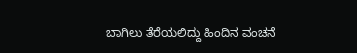ಬಾಗಿಲು ತೆರೆಯಲಿದ್ದು ಹಿಂದಿನ ವಂಚನೆ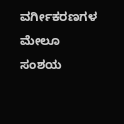ವರ್ಗೀಕರಣಗಳ ಮೇಲೂ ಸಂಶಯ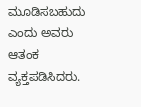ಮೂಡಿಸಬಹುದು ಎಂದು ಅವರು ಆತಂಕ ವ್ಯಕ್ತಪಡಿಸಿದರು.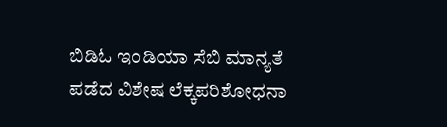ಬಿಡಿಓ ಇಂಡಿಯಾ ಸೆಬಿ ಮಾನ್ಯತೆ ಪಡೆದ ವಿಶೇಷ ಲೆಕ್ಕಪರಿಶೋಧನಾ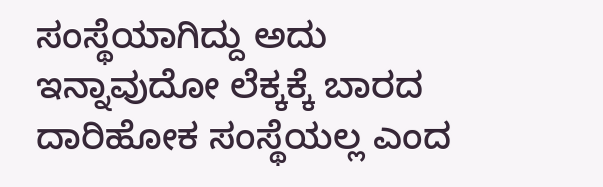ಸಂಸ್ಥೆಯಾಗಿದ್ದು ಅದು ಇನ್ನಾವುದೋ ಲೆಕ್ಕಕ್ಕೆ ಬಾರದ ದಾರಿಹೋಕ ಸಂಸ್ಥೆಯಲ್ಲ ಎಂದ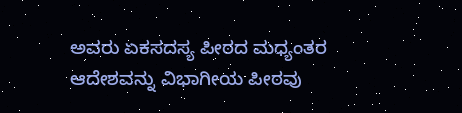ಅವರು ಏಕಸದಸ್ಯ ಪೀಠದ ಮಧ್ಯಂತರ ಆದೇಶವನ್ನು ವಿಭಾಗೀಯ ಪೀಠವು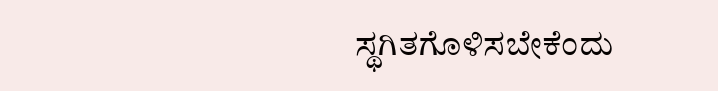ಸ್ಥಗಿತಗೊಳಿಸಬೇಕೆಂದು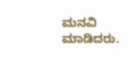ಮನವಿ ಮಾಡಿದರು.